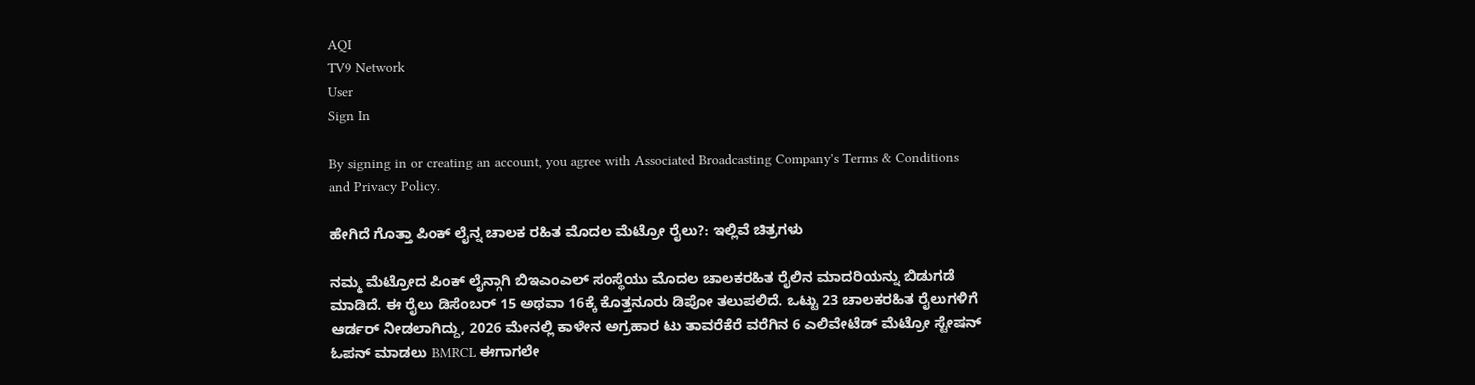AQI
TV9 Network
User
Sign In

By signing in or creating an account, you agree with Associated Broadcasting Company's Terms & Conditions and Privacy Policy.

ಹೇಗಿದೆ ಗೊತ್ತಾ ಪಿಂಕ್ ಲೈನ್ನ ಚಾಲಕ ರಹಿತ ಮೊದಲ ಮೆಟ್ರೋ ರೈಲು?: ಇಲ್ಲಿವೆ ಚಿತ್ರಗಳು

ನಮ್ಮ ಮೆಟ್ರೋದ ಪಿಂಕ್ ಲೈನ್ಗಾಗಿ ಬಿಇಎಂಎಲ್ ಸಂಸ್ಥೆಯು ಮೊದಲ ಚಾಲಕರಹಿತ ರೈಲಿನ ಮಾದರಿಯನ್ನು ಬಿಡುಗಡೆ ಮಾಡಿದೆ. ಈ ರೈಲು ಡಿಸೆಂಬರ್ 15 ಅಥವಾ 16ಕ್ಕೆ ಕೊತ್ತನೂರು ಡಿಪೋ ತಲುಪಲಿದೆ. ಒಟ್ಟು 23 ಚಾಲಕರಹಿತ ರೈಲುಗಳಿಗೆ ಆರ್ಡರ್ ನೀಡಲಾಗಿದ್ದು, 2026 ಮೇನಲ್ಲಿ ಕಾಳೇನ ಅಗ್ರಹಾರ ಟು ತಾವರೆಕೆರೆ ವರೆಗಿನ 6 ಎಲಿವೇಟೆಡ್ ಮೆಟ್ರೋ ಸ್ಟೇಷನ್ ಓಪನ್ ಮಾಡಲು BMRCL ಈಗಾಗಲೇ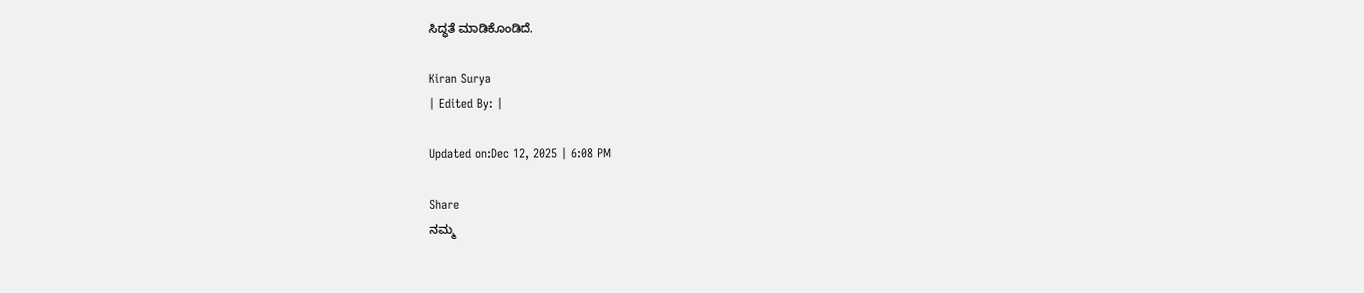ಸಿದ್ಧತೆ ಮಾಡಿಕೊಂಡಿದೆ.

Kiran Surya
| Edited By: |

Updated on:Dec 12, 2025 | 6:08 PM

Share
ನಮ್ಮ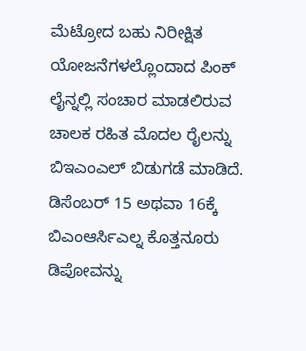ಮೆಟ್ರೋದ ಬಹು ನಿರೀಕ್ಷಿತ ಯೋಜನೆಗಳಲ್ಲೊಂದಾದ ಪಿಂಕ್ ಲೈನ್ನಲ್ಲಿ ಸಂಚಾರ ಮಾಡಲಿರುವ ಚಾಲಕ ರಹಿತ ಮೊದಲ ರೈಲನ್ನು ಬಿಇಎಂಎಲ್ ಬಿಡುಗಡೆ ಮಾಡಿದೆ. ಡಿಸೆಂಬರ್ 15 ಅಥವಾ 16ಕ್ಕೆ ಬಿಎಂಆರ್ಸಿಎಲ್ನ ಕೊತ್ತನೂರು ಡಿಪೋವನ್ನು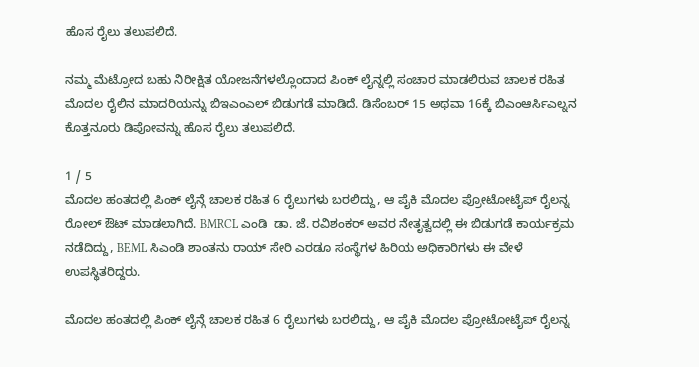ಹೊಸ ರೈಲು ತಲುಪಲಿದೆ.

ನಮ್ಮ ಮೆಟ್ರೋದ ಬಹು ನಿರೀಕ್ಷಿತ ಯೋಜನೆಗಳಲ್ಲೊಂದಾದ ಪಿಂಕ್ ಲೈನ್ನಲ್ಲಿ ಸಂಚಾರ ಮಾಡಲಿರುವ ಚಾಲಕ ರಹಿತ ಮೊದಲ ರೈಲಿನ ಮಾದರಿಯನ್ನು ಬಿಇಎಂಎಲ್ ಬಿಡುಗಡೆ ಮಾಡಿದೆ. ಡಿಸೆಂಬರ್ 15 ಅಥವಾ 16ಕ್ಕೆ ಬಿಎಂಆರ್ಸಿಎಲ್ನನ ಕೊತ್ತನೂರು ಡಿಪೋವನ್ನು ಹೊಸ ರೈಲು ತಲುಪಲಿದೆ.

1 / 5
ಮೊದಲ ಹಂತದಲ್ಲಿ ಪಿಂಕ್ ಲೈನ್ಗೆ ಚಾಲಕ ರಹಿತ 6 ರೈಲುಗಳು ಬರಲಿದ್ದು, ಆ ಪೈಕಿ ಮೊದಲ ಪ್ರೋಟೋಟೈಪ್ ರೈಲನ್ನ ರೋಲ್ ಔಟ್ ಮಾಡಲಾಗಿದೆ. BMRCL ಎಂಡಿ  ಡಾ. ಜೆ. ರವಿಶಂಕರ್ ಅವರ ನೇತೃತ್ವದಲ್ಲಿ ಈ ಬಿಡುಗಡೆ ಕಾರ್ಯಕ್ರಮ ನಡೆದಿದ್ದು, BEML ಸಿಎಂಡಿ ಶಾಂತನು ರಾಯ್ ಸೇರಿ ಎರಡೂ ಸಂಸ್ಥೆಗಳ ಹಿರಿಯ ಅಧಿಕಾರಿಗಳು ಈ ವೇಳೆ ಉಪಸ್ಥಿತರಿದ್ದರು.

ಮೊದಲ ಹಂತದಲ್ಲಿ ಪಿಂಕ್ ಲೈನ್ಗೆ ಚಾಲಕ ರಹಿತ 6 ರೈಲುಗಳು ಬರಲಿದ್ದು, ಆ ಪೈಕಿ ಮೊದಲ ಪ್ರೋಟೋಟೈಪ್ ರೈಲನ್ನ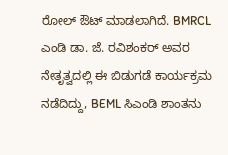ರೋಲ್ ಔಟ್ ಮಾಡಲಾಗಿದೆ. BMRCL ಎಂಡಿ ಡಾ. ಜೆ. ರವಿಶಂಕರ್ ಅವರ ನೇತೃತ್ವದಲ್ಲಿ ಈ ಬಿಡುಗಡೆ ಕಾರ್ಯಕ್ರಮ ನಡೆದಿದ್ದು, BEML ಸಿಎಂಡಿ ಶಾಂತನು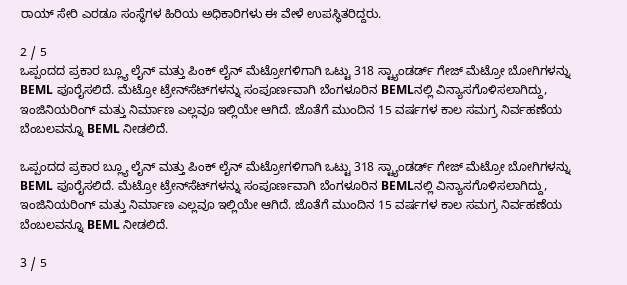ರಾಯ್ ಸೇರಿ ಎರಡೂ ಸಂಸ್ಥೆಗಳ ಹಿರಿಯ ಅಧಿಕಾರಿಗಳು ಈ ವೇಳೆ ಉಪಸ್ಥಿತರಿದ್ದರು.

2 / 5
ಒಪ್ಪಂದದ ಪ್ರಕಾರ ಬ್ಲ್ಯೂ ಲೈನ್ ಮತ್ತು ಪಿಂಕ್ ಲೈನ್ ಮೆಟ್ರೋಗಳಿಗಾಗಿ ಒಟ್ಟು 318 ಸ್ಟ್ಯಾಂಡರ್ಡ್ ಗೇಜ್ ಮೆಟ್ರೋ ಬೋಗಿಗಳನ್ನು BEML ಪೂರೈಸಲಿದೆ. ಮೆಟ್ರೋ ಟ್ರೇನ್‌ಸೆಟ್‌ಗಳನ್ನು ಸಂಪೂರ್ಣವಾಗಿ ಬೆಂಗಳೂರಿನ BEMLನಲ್ಲಿ ವಿನ್ಯಾಸಗೊಳಿಸಲಾಗಿದ್ದು, ಇಂಜಿನಿಯರಿಂಗ್ ಮತ್ತು ನಿರ್ಮಾಣ ಎಲ್ಲವೂ ಇಲ್ಲಿಯೇ ಆಗಿದೆ. ಜೊತೆಗೆ ಮುಂದಿನ 15 ವರ್ಷಗಳ ಕಾಲ ಸಮಗ್ರ ನಿರ್ವಹಣೆಯ ಬೆಂಬಲವನ್ನೂ BEML ನೀಡಲಿದೆ.

ಒಪ್ಪಂದದ ಪ್ರಕಾರ ಬ್ಲ್ಯೂ ಲೈನ್ ಮತ್ತು ಪಿಂಕ್ ಲೈನ್ ಮೆಟ್ರೋಗಳಿಗಾಗಿ ಒಟ್ಟು 318 ಸ್ಟ್ಯಾಂಡರ್ಡ್ ಗೇಜ್ ಮೆಟ್ರೋ ಬೋಗಿಗಳನ್ನು BEML ಪೂರೈಸಲಿದೆ. ಮೆಟ್ರೋ ಟ್ರೇನ್‌ಸೆಟ್‌ಗಳನ್ನು ಸಂಪೂರ್ಣವಾಗಿ ಬೆಂಗಳೂರಿನ BEMLನಲ್ಲಿ ವಿನ್ಯಾಸಗೊಳಿಸಲಾಗಿದ್ದು, ಇಂಜಿನಿಯರಿಂಗ್ ಮತ್ತು ನಿರ್ಮಾಣ ಎಲ್ಲವೂ ಇಲ್ಲಿಯೇ ಆಗಿದೆ. ಜೊತೆಗೆ ಮುಂದಿನ 15 ವರ್ಷಗಳ ಕಾಲ ಸಮಗ್ರ ನಿರ್ವಹಣೆಯ ಬೆಂಬಲವನ್ನೂ BEML ನೀಡಲಿದೆ.

3 / 5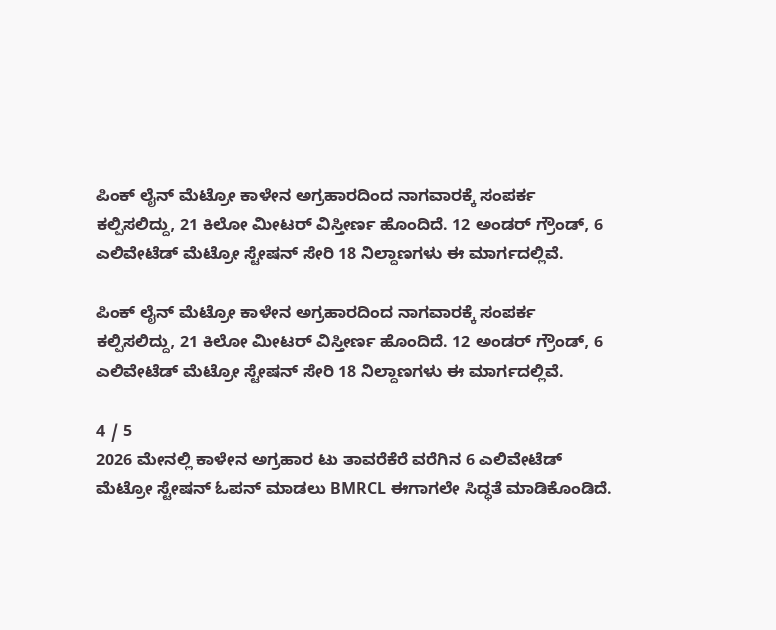ಪಿಂಕ್ ಲೈನ್ ಮೆಟ್ರೋ ಕಾಳೇನ ಅಗ್ರಹಾರದಿಂದ ನಾಗವಾರಕ್ಕೆ ಸಂಪರ್ಕ ಕಲ್ಪಿಸಲಿದ್ದು, 21 ಕಿಲೋ ಮೀಟರ್ ವಿಸ್ತೀರ್ಣ ಹೊಂದಿದೆ. 12 ಅಂಡರ್ ಗ್ರೌಂಡ್, 6 ಎಲಿವೇಟೆಡ್ ಮೆಟ್ರೋ ಸ್ಟೇಷನ್ ಸೇರಿ 18 ನಿಲ್ದಾಣಗಳು ಈ ಮಾರ್ಗದಲ್ಲಿವೆ.

ಪಿಂಕ್ ಲೈನ್ ಮೆಟ್ರೋ ಕಾಳೇನ ಅಗ್ರಹಾರದಿಂದ ನಾಗವಾರಕ್ಕೆ ಸಂಪರ್ಕ ಕಲ್ಪಿಸಲಿದ್ದು, 21 ಕಿಲೋ ಮೀಟರ್ ವಿಸ್ತೀರ್ಣ ಹೊಂದಿದೆ. 12 ಅಂಡರ್ ಗ್ರೌಂಡ್, 6 ಎಲಿವೇಟೆಡ್ ಮೆಟ್ರೋ ಸ್ಟೇಷನ್ ಸೇರಿ 18 ನಿಲ್ದಾಣಗಳು ಈ ಮಾರ್ಗದಲ್ಲಿವೆ.

4 / 5
2026 ಮೇನಲ್ಲಿ ಕಾಳೇನ ಅಗ್ರಹಾರ ಟು ತಾವರೆಕೆರೆ ವರೆಗಿನ 6 ಎಲಿವೇಟೆಡ್ ಮೆಟ್ರೋ ಸ್ಟೇಷನ್ ಓಪನ್ ಮಾಡಲು BMRCL ಈಗಾಗಲೇ ಸಿದ್ಧತೆ ಮಾಡಿಕೊಂಡಿದೆ.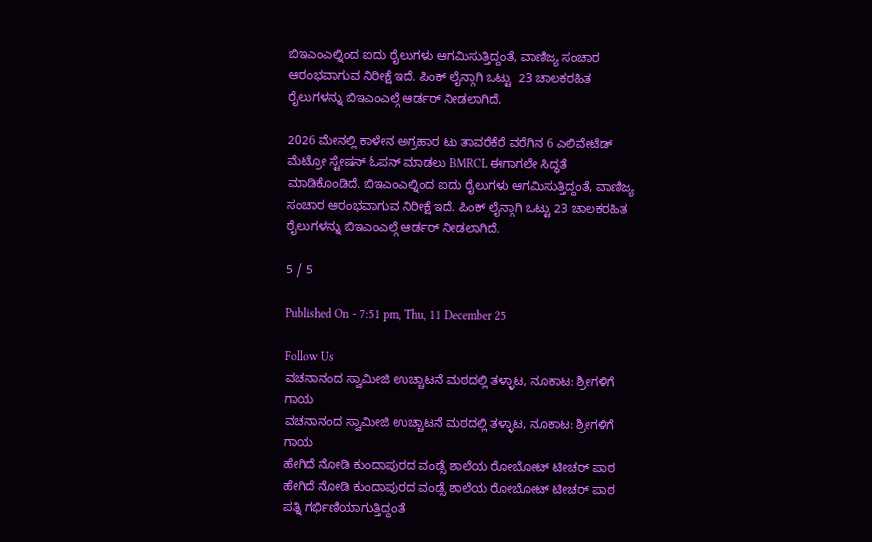ಬಿಇಎಂಎಲ್ನಿಂದ ಐದು ರೈಲುಗಳು ಆಗಮಿಸುತ್ತಿದ್ದಂತೆ, ವಾಣಿಜ್ಯ ಸಂಚಾರ ಆರಂಭವಾಗುವ ನಿರೀಕ್ಷೆ ಇದೆ. ಪಿಂಕ್‌ ಲೈನ್ಗಾಗಿ ಒಟ್ಟು  23 ಚಾಲಕರಹಿತ ರೈಲುಗಳನ್ನು ಬಿಇಎಂಎಲ್ಗೆ ಆರ್ಡರ್ ನೀಡಲಾಗಿದೆ.

2026 ಮೇನಲ್ಲಿ ಕಾಳೇನ ಅಗ್ರಹಾರ ಟು ತಾವರೆಕೆರೆ ವರೆಗಿನ 6 ಎಲಿವೇಟೆಡ್ ಮೆಟ್ರೋ ಸ್ಟೇಷನ್ ಓಪನ್ ಮಾಡಲು BMRCL ಈಗಾಗಲೇ ಸಿದ್ಧತೆ ಮಾಡಿಕೊಂಡಿದೆ. ಬಿಇಎಂಎಲ್ನಿಂದ ಐದು ರೈಲುಗಳು ಆಗಮಿಸುತ್ತಿದ್ದಂತೆ, ವಾಣಿಜ್ಯ ಸಂಚಾರ ಆರಂಭವಾಗುವ ನಿರೀಕ್ಷೆ ಇದೆ. ಪಿಂಕ್‌ ಲೈನ್ಗಾಗಿ ಒಟ್ಟು 23 ಚಾಲಕರಹಿತ ರೈಲುಗಳನ್ನು ಬಿಇಎಂಎಲ್ಗೆ ಆರ್ಡರ್ ನೀಡಲಾಗಿದೆ.

5 / 5

Published On - 7:51 pm, Thu, 11 December 25

Follow Us
ವಚನಾನಂದ ಸ್ವಾಮೀಜಿ ಉಚ್ಚಾಟನೆ ಮಠದಲ್ಲಿ ತಳ್ಳಾಟ, ನೂಕಾಟ: ಶ್ರೀಗಳಿಗೆ ಗಾಯ
ವಚನಾನಂದ ಸ್ವಾಮೀಜಿ ಉಚ್ಚಾಟನೆ ಮಠದಲ್ಲಿ ತಳ್ಳಾಟ, ನೂಕಾಟ: ಶ್ರೀಗಳಿಗೆ ಗಾಯ
ಹೇಗಿದೆ ನೋಡಿ ಕುಂದಾಪುರದ ವಂಡ್ಸೆ ಶಾಲೆಯ ರೋಬೋಟ್ ಟೀಚರ್ ಪಾಠ
ಹೇಗಿದೆ ನೋಡಿ ಕುಂದಾಪುರದ ವಂಡ್ಸೆ ಶಾಲೆಯ ರೋಬೋಟ್ ಟೀಚರ್ ಪಾಠ
ಪತ್ನಿ ಗರ್ಭಿಣಿಯಾಗುತ್ತಿದ್ದಂತೆ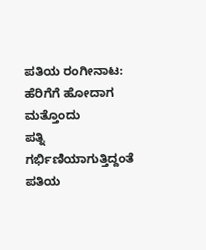ಪತಿಯ ರಂಗೀನಾಟ: ಹೆರಿಗೆಗೆ ಹೋದಾಗ ಮತ್ತೊಂದು
ಪತ್ನಿ ಗರ್ಭಿಣಿಯಾಗುತ್ತಿದ್ದಂತೆ ಪತಿಯ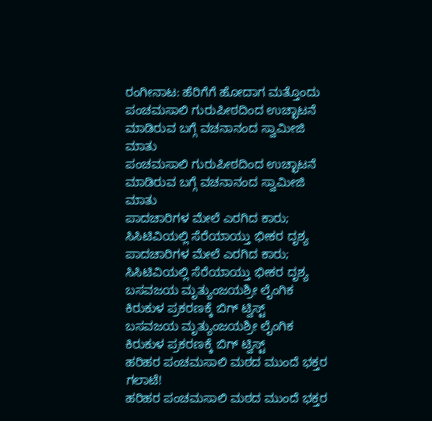ರಂಗೀನಾಟ: ಹೆರಿಗೆಗೆ ಹೋದಾಗ ಮತ್ತೊಂದು
ಪಂಚಮಸಾಲಿ ಗುರುಪೀಠದಿಂದ ಉಚ್ಛಾಟನೆ ಮಾಡಿರುವ ಬಗ್ಗೆ ವಚನಾನಂದ ಸ್ವಾಮೀಜಿ ಮಾತು
ಪಂಚಮಸಾಲಿ ಗುರುಪೀಠದಿಂದ ಉಚ್ಛಾಟನೆ ಮಾಡಿರುವ ಬಗ್ಗೆ ವಚನಾನಂದ ಸ್ವಾಮೀಜಿ ಮಾತು
ಪಾದಚಾರಿಗಳ ಮೇಲೆ ಎರಗಿದ ಕಾರು; ಸಿಸಿಟಿವಿಯಲ್ಲಿ ಸೆರೆಯಾಯ್ತು ಭೀಕರ ದೃಶ್ಯ
ಪಾದಚಾರಿಗಳ ಮೇಲೆ ಎರಗಿದ ಕಾರು; ಸಿಸಿಟಿವಿಯಲ್ಲಿ ಸೆರೆಯಾಯ್ತು ಭೀಕರ ದೃಶ್ಯ
ಬಸವಜಯ ಮೃತ್ಯುಂಜಯಶ್ರೀ ಲೈಂಗಿಕ ಕಿರುಕುಳ ಪ್ರಕರಣಕ್ಕೆ ಬಿಗ್ ಟ್ವಿಸ್ಟ್
ಬಸವಜಯ ಮೃತ್ಯುಂಜಯಶ್ರೀ ಲೈಂಗಿಕ ಕಿರುಕುಳ ಪ್ರಕರಣಕ್ಕೆ ಬಿಗ್ ಟ್ವಿಸ್ಟ್
ಹರಿಹರ ಪಂಚಮಸಾಲಿ ಮಠದ ಮುಂದೆ ಭಕ್ತರ ಗಲಾಟೆ!
ಹರಿಹರ ಪಂಚಮಸಾಲಿ ಮಠದ ಮುಂದೆ ಭಕ್ತರ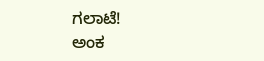ಗಲಾಟೆ!
ಅಂಕ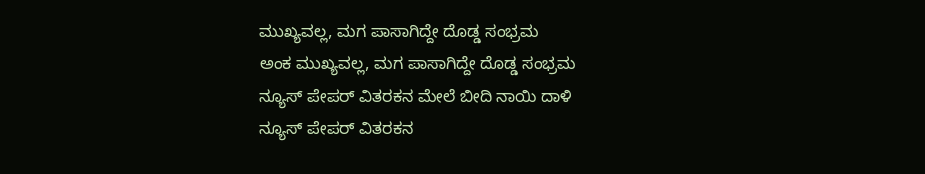ಮುಖ್ಯವಲ್ಲ, ಮಗ ಪಾಸಾಗಿದ್ದೇ ದೊಡ್ಡ ಸಂಭ್ರಮ
ಅಂಕ ಮುಖ್ಯವಲ್ಲ, ಮಗ ಪಾಸಾಗಿದ್ದೇ ದೊಡ್ಡ ಸಂಭ್ರಮ
ನ್ಯೂಸ್ ಪೇಪರ್ ವಿತರಕನ ಮೇಲೆ ಬೀದಿ ನಾಯಿ ದಾಳಿ
ನ್ಯೂಸ್ ಪೇಪರ್ ವಿತರಕನ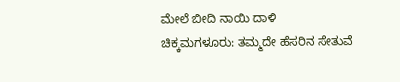ಮೇಲೆ ಬೀದಿ ನಾಯಿ ದಾಳಿ
ಚಿಕ್ಕಮಗಳೂರು: ತಮ್ಮದೇ ಹೆಸರಿನ ಸೇತುವೆ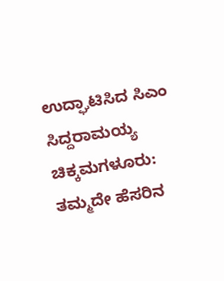ಉದ್ಘಾಟಿಸಿದ ಸಿಎಂ ಸಿದ್ದರಾಮಯ್ಯ
ಚಿಕ್ಕಮಗಳೂರು: ತಮ್ಮದೇ ಹೆಸರಿನ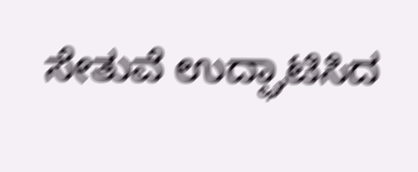ಸೇತುವೆ ಉದ್ಘಾಟಿಸಿದ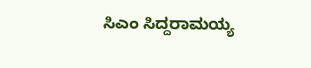ಸಿಎಂ ಸಿದ್ದರಾಮಯ್ಯ